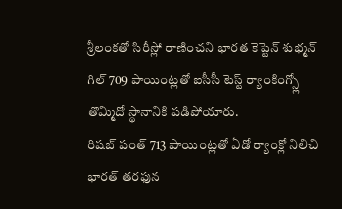శ్రీలంకతో సిరీస్లో రాణించని భారత కెప్టెన్ శుభ్మన్ గిల్ 709 పాయింట్లతో ఐసీసీ టెస్ట్ ర్యాంకింగ్స్లో తొమ్మిదో స్థానానికి పడిపోయారు.
రిషబ్ పంత్ 713 పాయింట్లతో ఏడో ర్యాంక్లో నిలిచి భారత్ తరఫున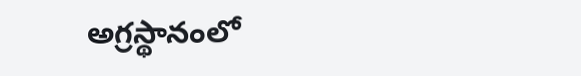అగ్రస్థానంలో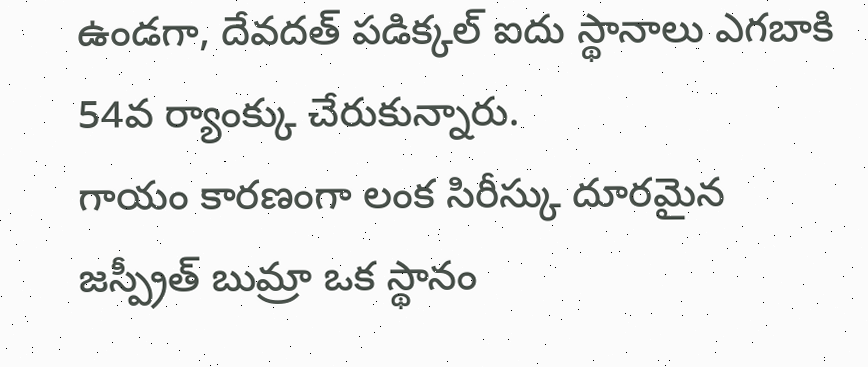ఉండగా, దేవదత్ పడిక్కల్ ఐదు స్థానాలు ఎగబాకి 54వ ర్యాంక్కు చేరుకున్నారు.
గాయం కారణంగా లంక సిరీస్కు దూరమైన జస్ప్రీత్ బుమ్రా ఒక స్థానం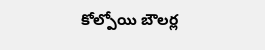కోల్పోయి బౌలర్ల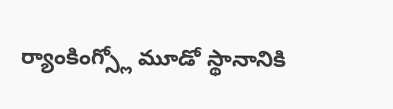ర్యాంకింగ్స్లో మూడో స్థానానికి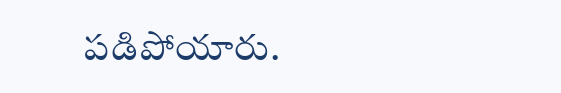పడిపోయారు.